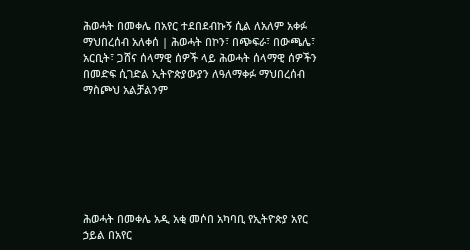ሕወሓት በመቀሌ በአየር ተደበደብኩኝ ሲል ለአለም አቀፉ ማህበረሰብ አለቀሰ | ሕወሓት በኮን፣ በጭፍራ፣ በውጫሌ፣ አርቢት፣ ጋሸና ሰላማዊ ሰዎች ላይ ሕወሓት ሰላማዊ ሰዎችን በመድፍ ሲገድል ኢትዮጵያውያን ለዓለማቀፉ ማህበረሰብ ማስጮህ አልቻልንም







ሕወሓት በመቀሌ አዲ አቂ መሶበ አካባቢ የኢትዮጵያ አየር ኃይል በአየር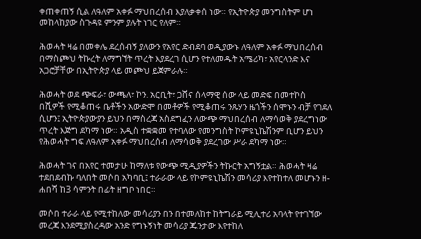ቀጠቀጠኝ ሲል ለዓለም አቀፉ ማህበረሰብ እያለቃቀሰ ነው። የኢትዮጵያ መንግስትም ሆነ መከላከያው ስጉዳዩ ምንም ያሉት ነገር የለም።

ሕወሓት ዛሬ በመቀሌ ደረሰብኝ ያለውን የአየር ድብደባ ወዲያውኑ ለዓለም አቀፉ ማህበረሰብ በማስጮህ ትኩረት ለማግኘት ጥረት እያደረገ ሲሆን የተለመዱት አሜሪካ፣ አየርላንድ እና አጋሮቻቸው በኢትዮጵያ ላይ መጮህ ይጀምራሉ።

ሕወሓት ወደ ጭፍራ፣ ውጫለ፣ ኮን. አርቢት፣ ጋሸና ሰላማዊ ሰው ላይ መድፍ በመተኮስ በሺዎች የሚቆጠሩ ቤቶችን አውድሞ በመቶዎች የሚቆጠሩ ንጹሃን ዜጎችን ሰሞኑን ብቻ የገደለ ሲሆን፤ ኢትዮጵያውያን ይህን በማስረጃ አስደግፈን ለውጭ ማህበረሰብ ለማሳወቅ ያደረግነው ጥረት እጅግ ደካማ ነው። አዲስ ተቋቋመ የተባለው የመንግስት ኮምዩኒኬሽንም ቢሆን ይህን የሕወሓት ግፍ ለዓለም አቀፉ ማህበረሰብ ለማሳወቅ ያደረገው ሥራ ደካማ ነው።

ሕወሓት ገና በአየር ተመታሁ ከማለቱ የውጭ ሚዲያዎችን ትኩርት አግኝቷል። ሕወሓት ዛሬ ተደበደብኩ ባለበት መሶበ አካባቢ፤ ተራራው ላይ የኮምዩኒኬሽን መሳሪያ እየተከተለ መሆኑን ዘ-ሐበሻ ከ3 ሳምንት በፊት ዘግቦ ነበር።

መሶበ ተራራ ላይ የሚተከለው መሳሪያን በን በተመለከተ ከትግራይ ሚሊተሪ አባላት የተገኘው መረጃ እንደሚያስረዳው አንድ የግኑኝነት መሳሪያ ጁንታው እየተከለ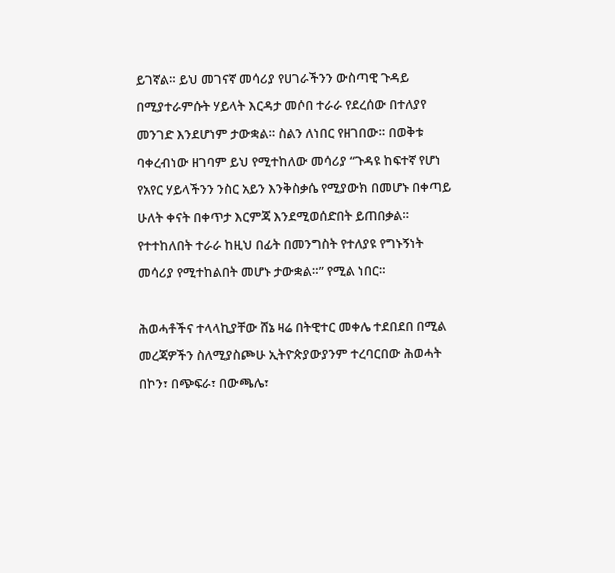ይገኛል። ይህ መገናኛ መሳሪያ የሀገራችንን ውስጣዊ ጉዳይ በሚያተራምሱት ሃይላት እርዳታ መሶበ ተራራ የደረሰው በተለያየ መንገድ እንደሆነም ታውቋል። ስልን ለነበር የዘገበው። በወቅቱ ባቀረብነው ዘገባም ይህ የሚተከለው መሳሪያ “ጉዳዩ ከፍተኛ የሆነ የአየር ሃይላችንን ንስር አይን እንቅስቃሴ የሚያውክ በመሆኑ በቀጣይ ሁለት ቀናት በቀጥታ እርምጃ እንደሚወሰድበት ይጠበቃል። የተተከለበት ተራራ ከዚህ በፊት በመንግስት የተለያዩ የግኑኝነት መሳሪያ የሚተከልበት መሆኑ ታውቋል።” የሚል ነበር።

ሕወሓቶችና ተላላኪያቸው ሸኔ ዛሬ በትዊተር መቀሌ ተደበደበ በሚል መረጃዎችን ስለሚያስጮሁ ኢትዮጵያውያንም ተረባርበው ሕወሓት በኮን፣ በጭፍራ፣ በውጫሌ፣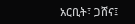አርቢት፣ ጋሸና፤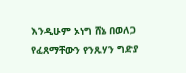እንዲሁም ኦነግ ሸኔ በወለጋ የፈጸማቸውን የንጹሃን ግድያ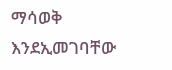ማሳወቅ እንደኢመገባቸው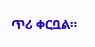ጥሪ ቀርቧል።